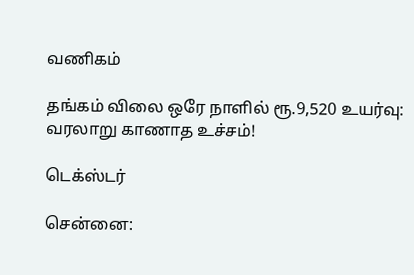வணிகம்

தங்கம் விலை ஒரே நாளில் ரூ.9,520 உயர்வு: வரலாறு காணாத உச்சம்!

டெக்ஸ்டர்

சென்னை: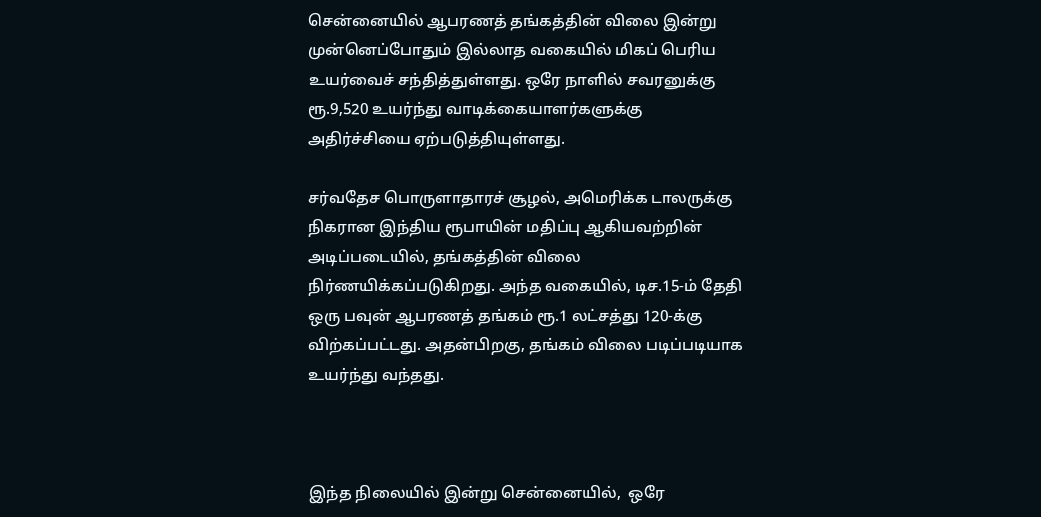சென்னையில் ஆபரணத் தங்கத்தின் விலை இன்று முன்னெப்போதும் இல்லாத வகையில் மிகப் பெரிய உயர்வைச் சந்தித்துள்ளது. ஒரே நாளில் சவரனுக்கு ரூ.9,520 உயர்ந்து வாடிக்கையாளர்களுக்கு அதிர்ச்சியை ஏற்படுத்தியுள்ளது.

சர்வதேச பொருளாதாரச் சூழல், அமெரிக்க டாலருக்கு நிகரான இந்திய ரூபாயின் மதிப்பு ஆகியவற்றின் அடிப்படையில், தங்கத்தின் விலை நிர்ணயிக்கப்படுகிறது. அந்த வகையில், டிச.15-ம் தேதி ஒரு பவுன் ஆபரணத் தங்கம் ரூ.1 லட்சத்து 120-க்கு விற்கப்பட்டது. அதன்பிறகு, தங்கம் விலை படிப்படியாக உயர்ந்து வந்தது.



இந்த நிலையில் இன்று சென்னையில்,  ஒரே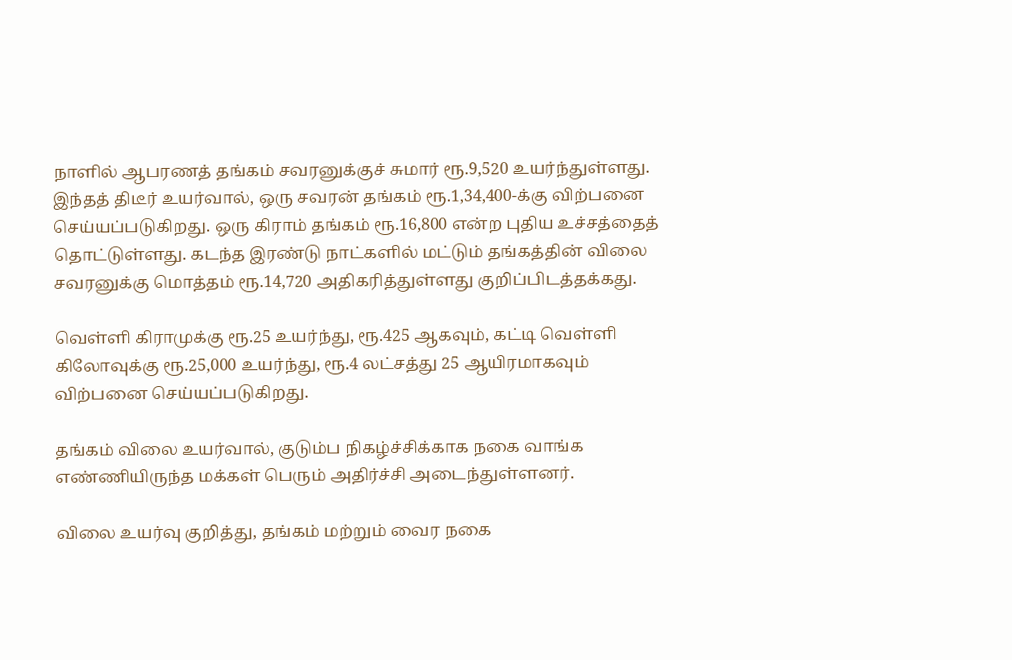நாளில் ஆபரணத் தங்கம் சவரனுக்குச் சுமார் ரூ.9,520 உயர்ந்துள்ளது. இந்தத் திடீர் உயர்வால், ஒரு சவரன் தங்கம் ரூ.1,34,400-க்கு விற்பனை செய்யப்படுகிறது. ஒரு கிராம் தங்கம் ரூ.16,800 என்ற புதிய உச்சத்தைத் தொட்டுள்ளது. கடந்த இரண்டு நாட்களில் மட்டும் தங்கத்தின் விலை சவரனுக்கு மொத்தம் ரூ.14,720 அதிகரித்துள்ளது குறிப்பிடத்தக்கது.

வெள்ளி கிராமுக்கு ரூ.25 உயர்ந்து, ரூ.425 ஆகவும், கட்டி வெள்ளி கிலோவுக்கு ரூ.25,000 உயர்ந்து, ரூ.4 லட்சத்து 25 ஆயிரமாகவும் விற்பனை செய்யப்படுகிறது.

தங்கம் விலை உயர்வால், குடும்ப நிகழ்ச்சிக்காக நகை வாங்க எண்ணியிருந்த மக்கள் பெரும் அதிர்ச்சி அடைந்துள்ளனர்.

விலை உயர்வு குறித்து, தங்கம் மற்றும் வைர நகை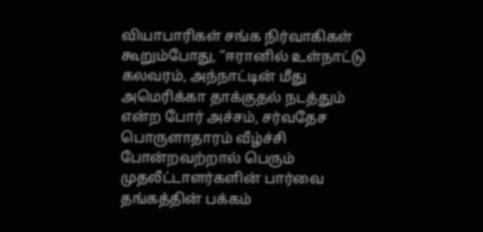வியாபாரிகள் சங்க நிர்வாகிகள் கூறும்போது, “ஈரானில் உள்நாட்டு கலவரம், அந்நாட்டின் மீது அமெரிக்கா தாக்குதல் நடத்தும் என்ற போர் அச்சம், சர்வதேச பொருளாதாரம் வீழ்ச்சி போன்றவற்றால் பெரும் முதலீட்டாளர்களின் பார்வை தங்கத்தின் பக்கம்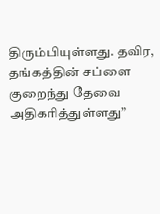திரும்பியுள்ளது. தவிர, தங்கத்தின் சப்ளை குறைந்து தேவை அதிகரித்துள்ளது”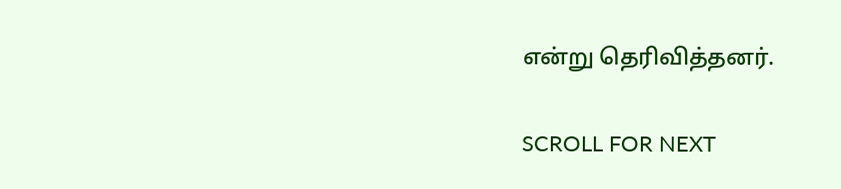என்று தெரிவித்தனர்.

SCROLL FOR NEXT